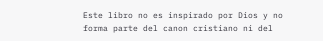Este libro no es inspirado por Dios y no forma parte del canon cristiano ni del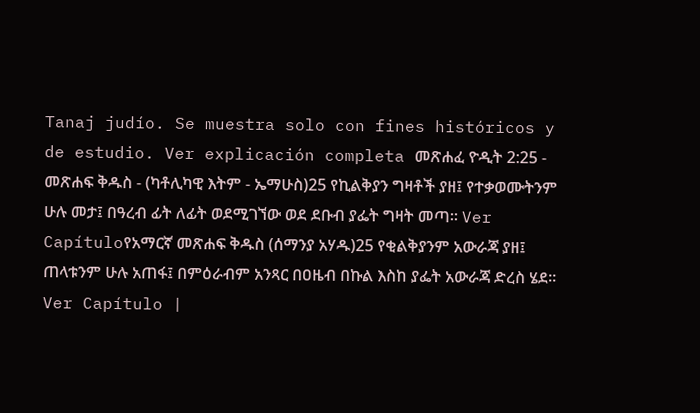Tanaj judío. Se muestra solo con fines históricos y de estudio. Ver explicación completa መጽሐፈ ዮዲት 2:25 - መጽሐፍ ቅዱስ - (ካቶሊካዊ እትም - ኤማሁስ)25 የኪልቅያን ግዛቶች ያዘ፤ የተቃወሙትንም ሁሉ መታ፤ በዓረብ ፊት ለፊት ወደሚገኘው ወደ ደቡብ ያፌት ግዛት መጣ። Ver Capítuloየአማርኛ መጽሐፍ ቅዱስ (ሰማንያ አሃዱ)25 የቂልቅያንም አውራጃ ያዘ፤ ጠላቱንም ሁሉ አጠፋ፤ በምዕራብም አንጻር በዐዜብ በኩል እስከ ያፌት አውራጃ ድረስ ሄደ። Ver Capítulo |